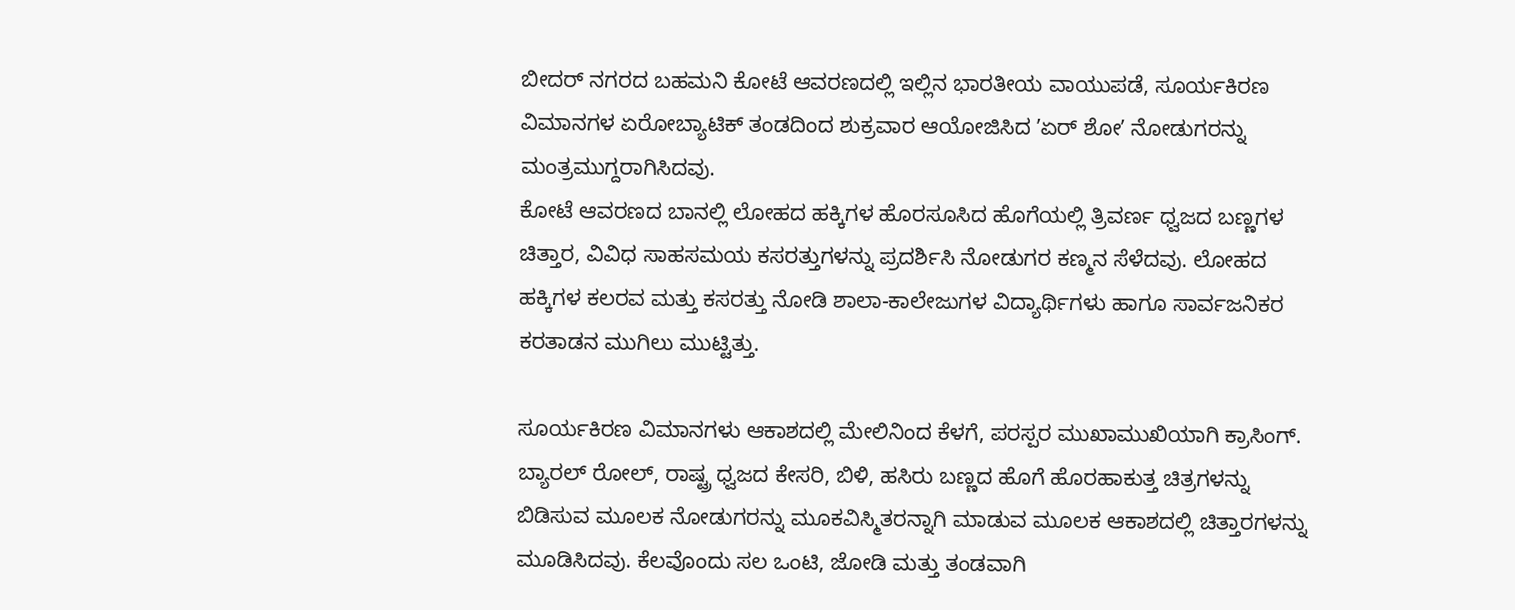ಬೀದರ್ ನಗರದ ಬಹಮನಿ ಕೋಟೆ ಆವರಣದಲ್ಲಿ ಇಲ್ಲಿನ ಭಾರತೀಯ ವಾಯುಪಡೆ, ಸೂರ್ಯಕಿರಣ ವಿಮಾನಗಳ ಏರೋಬ್ಯಾಟಿಕ್ ತಂಡದಿಂದ ಶುಕ್ರವಾರ ಆಯೋಜಿಸಿದ ʼಏರ್ ಶೋʼ ನೋಡುಗರನ್ನು ಮಂತ್ರಮುಗ್ದರಾಗಿಸಿದವು.
ಕೋಟೆ ಆವರಣದ ಬಾನಲ್ಲಿ ಲೋಹದ ಹಕ್ಕಿಗಳ ಹೊರಸೂಸಿದ ಹೊಗೆಯಲ್ಲಿ ತ್ರಿವರ್ಣ ಧ್ವಜದ ಬಣ್ಣಗಳ ಚಿತ್ತಾರ, ವಿವಿಧ ಸಾಹಸಮಯ ಕಸರತ್ತುಗಳನ್ನು ಪ್ರದರ್ಶಿಸಿ ನೋಡುಗರ ಕಣ್ಮನ ಸೆಳೆದವು. ಲೋಹದ ಹಕ್ಕಿಗಳ ಕಲರವ ಮತ್ತು ಕಸರತ್ತು ನೋಡಿ ಶಾಲಾ-ಕಾಲೇಜುಗಳ ವಿದ್ಯಾರ್ಥಿಗಳು ಹಾಗೂ ಸಾರ್ವಜನಿಕರ ಕರತಾಡನ ಮುಗಿಲು ಮುಟ್ಟಿತ್ತು.

ಸೂರ್ಯಕಿರಣ ವಿಮಾನಗಳು ಆಕಾಶದಲ್ಲಿ ಮೇಲಿನಿಂದ ಕೆಳಗೆ, ಪರಸ್ಪರ ಮುಖಾಮುಖಿಯಾಗಿ ಕ್ರಾಸಿಂಗ್. ಬ್ಯಾರಲ್ ರೋಲ್, ರಾಷ್ಟ್ರ ಧ್ವಜದ ಕೇಸರಿ, ಬಿಳಿ, ಹಸಿರು ಬಣ್ಣದ ಹೊಗೆ ಹೊರಹಾಕುತ್ತ ಚಿತ್ರಗಳನ್ನು ಬಿಡಿಸುವ ಮೂಲಕ ನೋಡುಗರನ್ನು ಮೂಕವಿಸ್ಮಿತರನ್ನಾಗಿ ಮಾಡುವ ಮೂಲಕ ಆಕಾಶದಲ್ಲಿ ಚಿತ್ತಾರಗಳನ್ನು ಮೂಡಿಸಿದವು. ಕೆಲವೊಂದು ಸಲ ಒಂಟಿ, ಜೋಡಿ ಮತ್ತು ತಂಡವಾಗಿ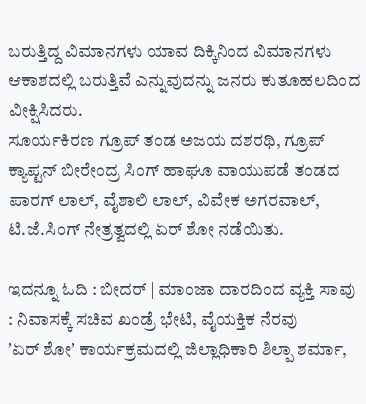ಬರುತ್ತಿದ್ದ ವಿಮಾನಗಳು ಯಾವ ದಿಕ್ಕಿನಿಂದ ವಿಮಾನಗಳು ಆಕಾಶದಲ್ಲಿ ಬರುತ್ತಿವೆ ಎನ್ನುವುದನ್ನು ಜನರು ಕುತೂಹಲದಿಂದ ವೀಕ್ಷಿಸಿದರು.
ಸೂರ್ಯಕಿರಣ ಗ್ರೂಪ್ ತಂಡ ಅಜಯ ದಶರಥಿ, ಗ್ರೂಪ್ ಕ್ಯಾಪ್ಟನ್ ಬೀರೇಂದ್ರ ಸಿಂಗ್ ಹಾಘೂ ವಾಯುಪಡೆ ತಂಡದ ಪಾರಗ್ ಲಾಲ್, ವೈಶಾಲಿ ಲಾಲ್, ವಿವೇಕ ಅಗರವಾಲ್, ಟಿ.ಜೆ.ಸಿಂಗ್ ನೇತ್ರತ್ವದಲ್ಲಿ ಏರ್ ಶೋ ನಡೆಯಿತು.

ಇದನ್ನೂ ಓದಿ : ಬೀದರ್ | ಮಾಂಜಾ ದಾರದಿಂದ ವ್ಯಕ್ತಿ ಸಾವು : ನಿವಾಸಕ್ಕೆ ಸಚಿವ ಖಂಡ್ರೆ ಭೇಟಿ, ವೈಯಕ್ತಿಕ ನೆರವು
ʼಏರ್ ಶೋʼ ಕಾರ್ಯಕ್ರಮದಲ್ಲಿ ಜಿಲ್ಲಾಧಿಕಾರಿ ಶಿಲ್ಪಾ ಶರ್ಮಾ,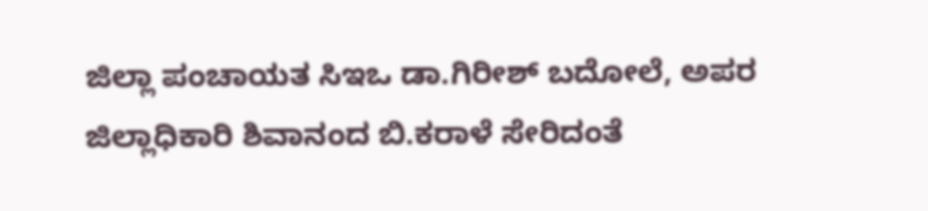ಜಿಲ್ಲಾ ಪಂಚಾಯತ ಸಿಇಒ ಡಾ.ಗಿರೀಶ್ ಬದೋಲೆ, ಅಪರ ಜಿಲ್ಲಾಧಿಕಾರಿ ಶಿವಾನಂದ ಬಿ.ಕರಾಳೆ ಸೇರಿದಂತೆ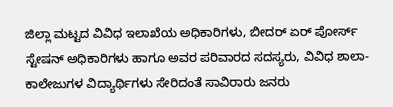ಜಿಲ್ಲಾ ಮಟ್ಟದ ವಿವಿಧ ಇಲಾಖೆಯ ಅಧಿಕಾರಿಗಳು, ಬೀದರ್ ಏರ್ ಪೋರ್ಸ್ ಸ್ಟೇಷನ್ ಅಧಿಕಾರಿಗಳು ಹಾಗೂ ಅವರ ಪರಿವಾರದ ಸದಸ್ಯರು, ವಿವಿಧ ಶಾಲಾ-ಕಾಲೇಜುಗಳ ವಿದ್ಯಾರ್ಥಿಗಳು ಸೇರಿದಂತೆ ಸಾವಿರಾರು ಜನರು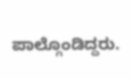ಪಾಲ್ಗೊಂಡಿದ್ದರು.